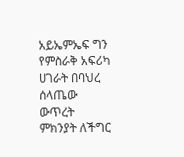አይኤምኤፍ ግን የምስራቅ አፍሪካ ሀገራት በባህረ ሰላጤው ውጥረት ምክንያት ለችግር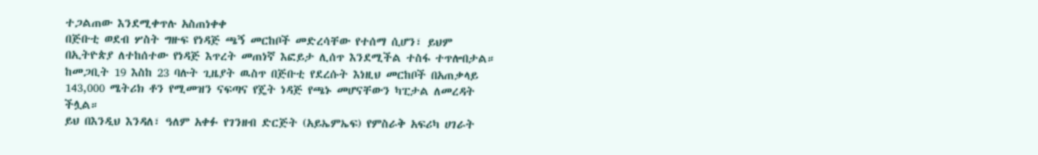ተጋልጠው እንደሚቀጥሉ አስጠነቀቀ
በጅቡቲ ወደብ ሦስት ግዙፍ የነዳጅ ጫኝ መርከቦች መድረሳቸው የተሰማ ሲሆን፣ ይህም በኢትዮጵያ ለተከሰተው የነዳጅ እጥረት መጠነኛ እፎይታ ሊሰጥ እንደሚችል ተስፋ ተጥሎበታል።
ከመጋቢት 19 እስከ 23 ባሉት ጊዜያት ዉስጥ በጅቡቲ የደረሱት እነዚህ መርከቦች በአጠቃላይ 143,000 ሜትሪክ ቶን የሚመዝን ናፍጣና የጄት ነዳጅ የጫኑ መሆናቸውን ካፒታል ለመረዳት ችሏል።
ይህ በእንዲህ እንዳለ፣ ዓለም አቀፉ የገንዘብ ድርጅት (አይኤምኤፍ) የምስራቅ አፍሪካ ሀገራት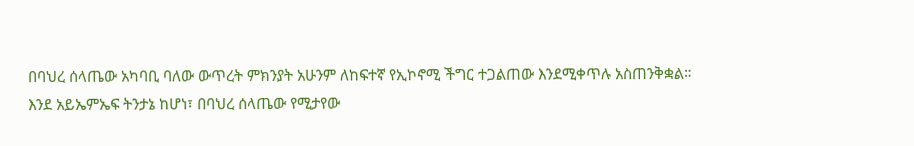በባህረ ሰላጤው አካባቢ ባለው ውጥረት ምክንያት አሁንም ለከፍተኛ የኢኮኖሚ ችግር ተጋልጠው እንደሚቀጥሉ አስጠንቅቋል።
እንደ አይኤምኤፍ ትንታኔ ከሆነ፣ በባህረ ሰላጤው የሚታየው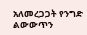አለመረጋጋት የንግድ ልውውጥን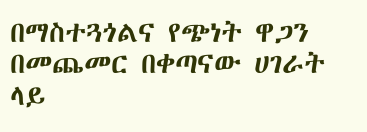በማስተጓጎልና የጭነት ዋጋን በመጨመር በቀጣናው ሀገራት ላይ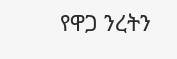የዋጋ ንረትን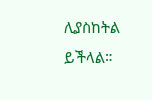ሊያስከትል ይችላል።